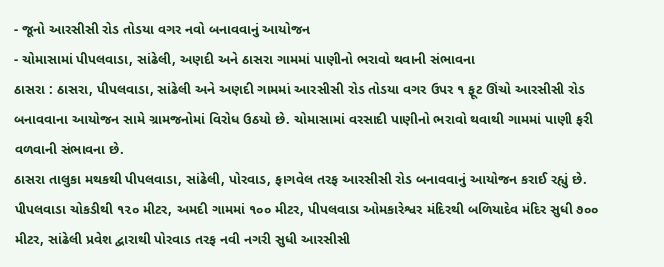- જૂનો આરસીસી રોડ તોડયા વગર નવો બનાવવાનું આયોજન
- ચોમાસામાં પીપલવાડા, સાંઢેલી, અણદી અને ઠાસરા ગામમાં પાણીનો ભરાવો થવાની સંભાવના
ઠાસરા : ઠાસરા, પીપલવાડા, સાંઢેલી અને અણદી ગામમાં આરસીસી રોડ તોડયા વગર ઉપર ૧ ફૂટ ઊંચો આરસીસી રોડ બનાવવાના આયોજન સામે ગ્રામજનોમાં વિરોધ ઉઠયો છે. ચોમાસામાં વરસાદી પાણીનો ભરાવો થવાથી ગામમાં પાણી ફરી વળવાની સંભાવના છે.
ઠાસરા તાલુકા મથકથી પીપલવાડા, સાંઢેલી, પોરવાડ, ફાગવેલ તરફ આરસીસી રોડ બનાવવાનું આયોજન કરાઈ રહ્યું છે. પીપલવાડા ચોકડીથી ૧૨૦ મીટર, અમદી ગામમાં ૧૦૦ મીટર, પીપલવાડા ઓમકારેશ્વર મંદિરથી બળિયાદેવ મંદિર સુધી ૭૦૦ મીટર, સાંઢેલી પ્રવેશ દ્વારાથી પોરવાડ તરફ નવી નગરી સુધી આરસીસી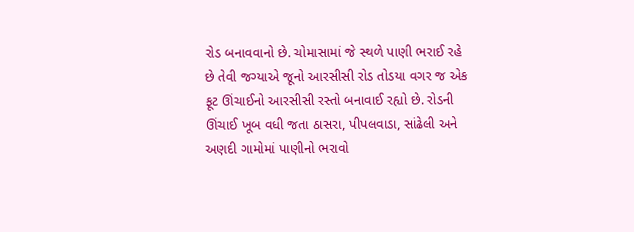રોડ બનાવવાનો છે. ચોમાસામાં જે સ્થળે પાણી ભરાઈ રહે છે તેવી જગ્યાએ જૂનો આરસીસી રોડ તોડયા વગર જ એક ફૂટ ઊંચાઈનો આરસીસી રસ્તો બનાવાઈ રહ્યો છે. રોડની ઊંચાઈ ખૂબ વધી જતા ઠાસરા, પીપલવાડા, સાંઢેલી અને અણદી ગામોમાં પાણીનો ભરાવો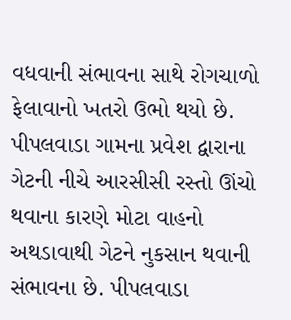વધવાની સંભાવના સાથે રોગચાળો ફેલાવાનો ખતરો ઉભો થયો છે.
પીપલવાડા ગામના પ્રવેશ દ્વારાના ગેટની નીચે આરસીસી રસ્તો ઊંચો થવાના કારણે મોટા વાહનો અથડાવાથી ગેટને નુકસાન થવાની સંભાવના છે. પીપલવાડા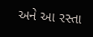અને આ રસ્તા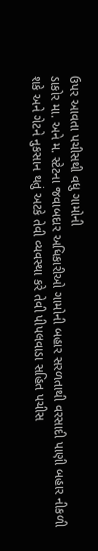ઉપર આવતા પચીસથી વધુ ગામોની
ડાકોર મા. અને મ. સ્ટેટના જવાબદાર અધિકારીઓ ગામોની બહાર સરળતાથી વરસાદી પાણી બહાર નીકળી શકે અને ગેટને નુકસાન થતું અટકે તેવી વ્યવસ્થા કરે તેવી પીપલવાડા સહિત પચીસ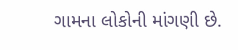ગામના લોકોની માંગણી છે.